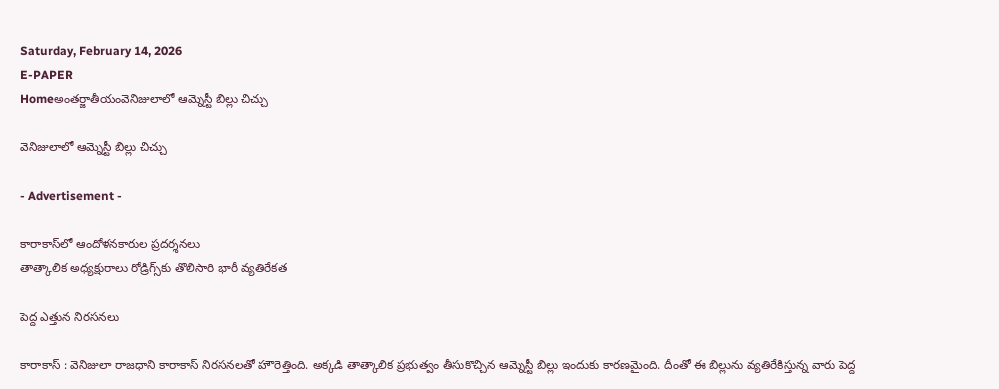Saturday, February 14, 2026
E-PAPER
Homeఅంతర్జాతీయంవెనిజులాలో ఆమ్నెస్టీ బిల్లు చిచ్చు

వెనిజులాలో ఆమ్నెస్టీ బిల్లు చిచ్చు

- Advertisement -

కారాకాస్‌లో ఆందోళనకారుల ప్రదర్శనలు
తాత్కాలిక అధ్యక్షురాలు రోడ్రిగ్స్‌కు తొలిసారి భారీ వ్యతిరేకత

పెద్ద ఎత్తున నిరసనలు

కారాకాస్‌ : వెనిజులా రాజధాని కారాకాస్‌ నిరసనలతో హౌరెత్తింది. అక్కడి తాత్కాలిక ప్రభుత్వం తీసుకొచ్చిన ఆమ్నెస్టీ బిల్లు ఇందుకు కారణమైంది. దీంతో ఈ బిల్లును వ్యతిరేకిస్తున్న వారు పెద్ద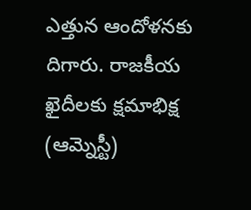ఎత్తున ఆందోళనకు దిగారు. రాజకీయ ఖైదీలకు క్షమాభిక్ష (ఆమ్నెస్టీ)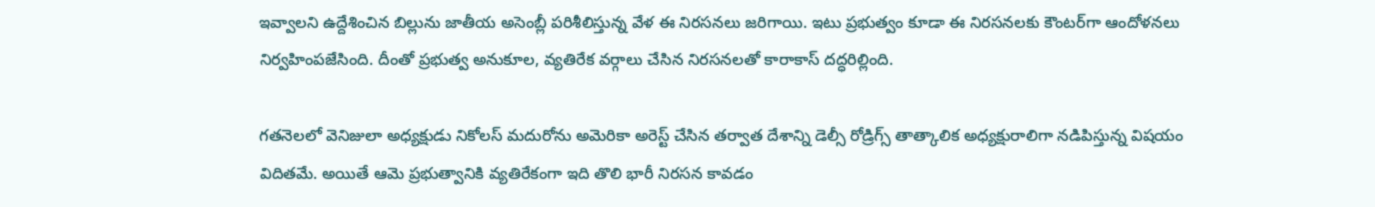ఇవ్వాలని ఉద్దేశించిన బిల్లును జాతీయ అసెంబ్లీ పరిశీలిస్తున్న వేళ ఈ నిరసనలు జరిగాయి. ఇటు ప్రభుత్వం కూడా ఈ నిరసనలకు కౌంటర్‌గా ఆందోళనలు నిర్వహింపజేసింది. దీంతో ప్రభుత్వ అనుకూల, వ్యతిరేక వర్గాలు చేసిన నిరసనలతో కారాకాస్‌ దద్ధరిల్లింది.

గతనెలలో వెనిజులా అధ్యక్షుడు నికోలస్‌ మదురోను అమెరికా అరెస్ట్‌ చేసిన తర్వాత దేశాన్ని డెల్సీ రోడ్రిగ్స్‌ తాత్కాలిక అధ్యక్షురాలిగా నడిపిస్తున్న విషయం విదితమే. అయితే ఆమె ప్రభుత్వానికి వ్యతిరేకంగా ఇది తొలి భారీ నిరసన కావడం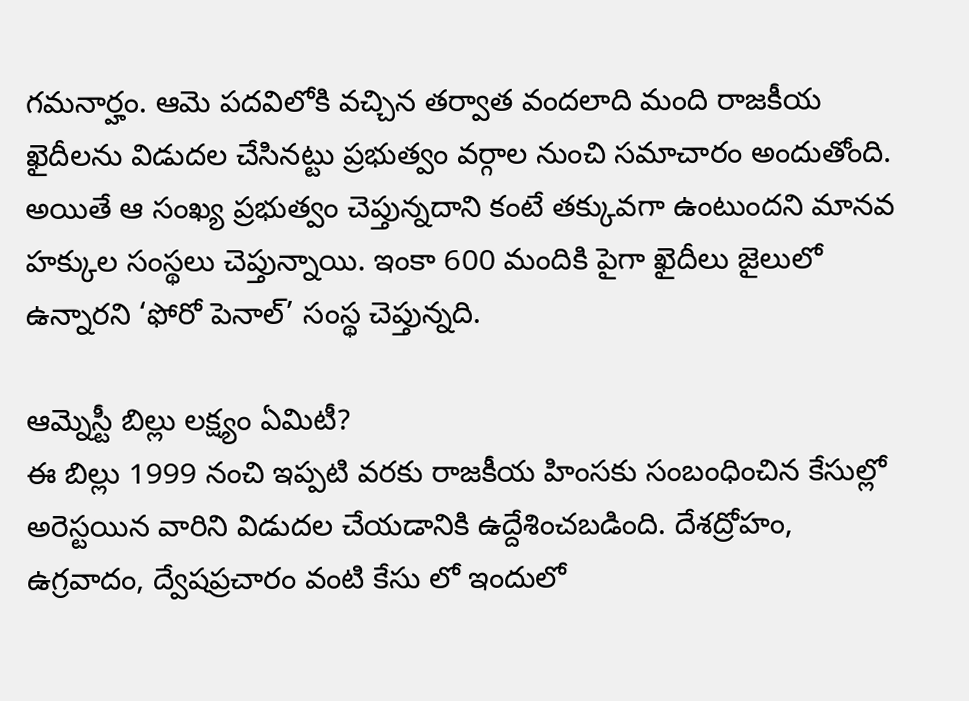గమనార్హం. ఆమె పదవిలోకి వచ్చిన తర్వాత వందలాది మంది రాజకీయ ఖైదీలను విడుదల చేసినట్టు ప్రభుత్వం వర్గాల నుంచి సమాచారం అందుతోంది. అయితే ఆ సంఖ్య ప్రభుత్వం చెప్తున్నదాని కంటే తక్కువగా ఉంటుందని మానవ హక్కుల సంస్థలు చెప్తున్నాయి. ఇంకా 600 మందికి పైగా ఖైదీలు జైలులో ఉన్నారని ‘ఫోరో పెనాల్‌’ సంస్థ చెప్తున్నది.

ఆమ్నెస్టీ బిల్లు లక్ష్యం ఏమిటీ?
ఈ బిల్లు 1999 నంచి ఇప్పటి వరకు రాజకీయ హింసకు సంబంధించిన కేసుల్లో అరెస్టయిన వారిని విడుదల చేయడానికి ఉద్దేశించబడింది. దేశద్రోహం, ఉగ్రవాదం, ద్వేషప్రచారం వంటి కేసు లో ఇందులో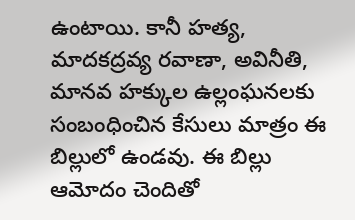ఉంటాయి. కానీ హత్య, మాదకద్రవ్య రవాణా, అవినీతి, మానవ హక్కుల ఉల్లంఘనలకు సంబంధించిన కేసులు మాత్రం ఈ బిల్లులో ఉండవు. ఈ బిల్లు ఆమోదం చెందితో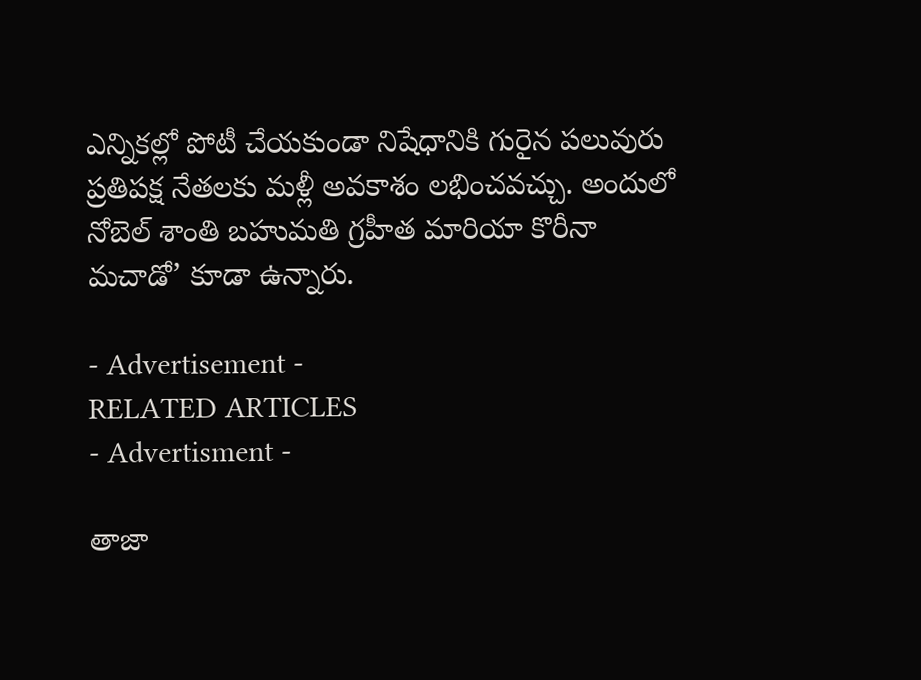ఎన్నికల్లో పోటీ చేయకుండా నిషేధానికి గురైన పలువురు ప్రతిపక్ష నేతలకు మళ్లీ అవకాశం లభించవచ్చు. అందులో నోబెల్‌ శాంతి బహుమతి గ్రహీత మారియా కొరీనా మచాడో’ కూడా ఉన్నారు.

- Advertisement -
RELATED ARTICLES
- Advertisment -

తాజా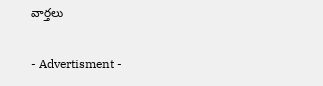వార్తలు

- Advertisment -